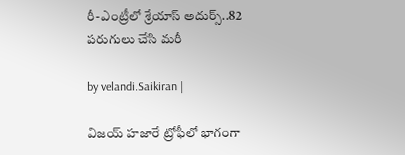రీ-ఎంట్రీలో శ్రేయాస్ అదుర్స్‌..82 ప‌రుగులు చేసి మ‌రీ

by velandi.Saikiran |

విజయ్ హజారే ట్రోఫీలో భాగంగా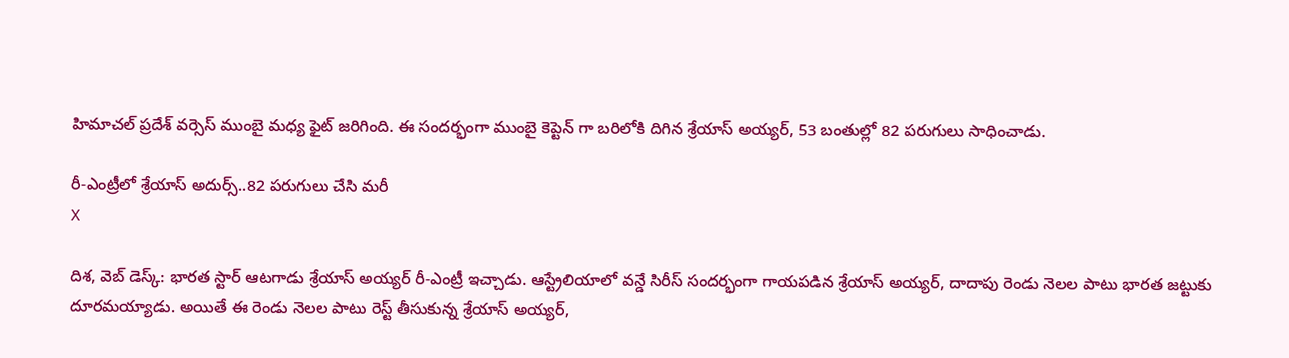హిమాచల్ ప్ర‌దేశ్‌ వర్సెస్ ముంబై మధ్య ఫైట్ జరిగింది. ఈ సందర్భంగా ముంబై కెప్టెన్ గా బరిలోకి దిగిన శ్రేయాస్ అయ్యర్, 53 బంతుల్లో 82 పరుగులు సాధించాడు.

రీ-ఎంట్రీలో శ్రేయాస్ అదుర్స్‌..82 ప‌రుగులు చేసి మ‌రీ
X

దిశ‌, వెబ్ డెస్క్‌: భారత స్టార్ ఆటగాడు శ్రేయాస్ అయ్యర్ రీ-ఎంట్రీ ఇచ్చాడు. ఆస్ట్రేలియాలో వన్డే సిరీస్ సందర్భంగా గాయపడిన శ్రేయాస్ అయ్యర్, దాదాపు రెండు నెలల పాటు భారత జట్టుకు దూరమయ్యాడు. అయితే ఈ రెండు నెలల పాటు రెస్ట్ తీసుకున్న శ్రేయాస్ అయ్యర్,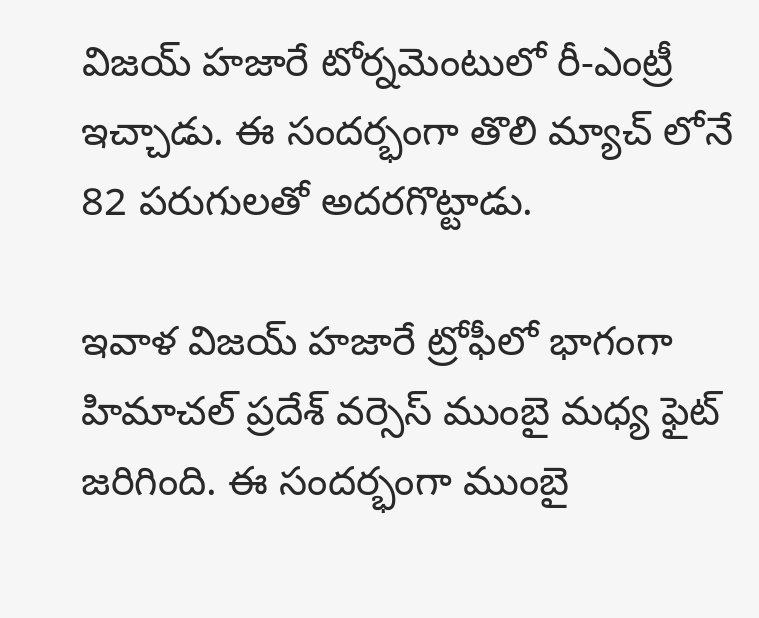విజయ్ హజారే టోర్నమెంటులో రీ-ఎంట్రీ ఇచ్చాడు. ఈ సందర్భంగా తొలి మ్యాచ్ లోనే 82 పరుగులతో అదరగొట్టాడు.

ఇవాళ విజయ్ హజారే ట్రోఫీలో భాగంగా హిమాచల్ ప్ర‌దేశ్‌ వర్సెస్ ముంబై మధ్య ఫైట్ జరిగింది. ఈ సందర్భంగా ముంబై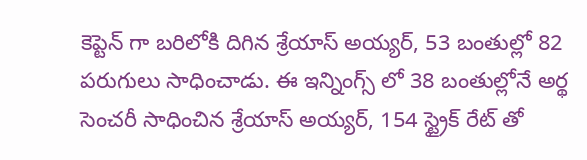కెప్టెన్ గా బరిలోకి దిగిన శ్రేయాస్ అయ్యర్, 53 బంతుల్లో 82 పరుగులు సాధించాడు. ఈ ఇన్నింగ్స్ లో 38 బంతుల్లోనే అర్థ సెంచ‌రీ సాధించిన శ్రేయాస్ అయ్యర్, 154 స్ట్రైక్ రేట్ తో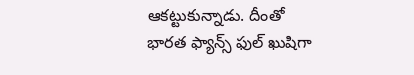ఆక‌ట్టుకున్నాడు. దీంతో భారత ఫ్యాన్స్ ఫుల్ ఖుషిగా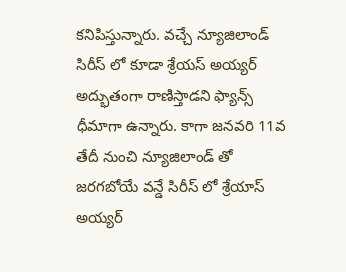కనిపిస్తున్నారు. వచ్చే న్యూజిలాండ్ సిరీస్ లో కూడా శ్రేయస్ అయ్యర్ అద్భుతంగా రాణిస్తాడని ఫ్యాన్స్ ధీమాగా ఉన్నారు. కాగా జనవరి 11వ తేదీ నుంచి న్యూజిలాండ్ తో జరగబోయే వన్డే సిరీస్ లో శ్రేయాస్ అయ్యర్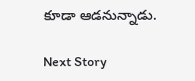కూడా ఆడనున్నాడు.

Next Story